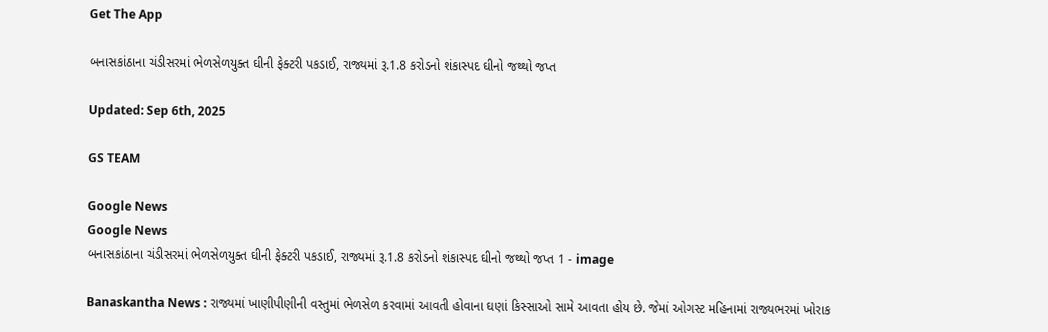Get The App

બનાસકાંઠાના ચંડીસરમાં ભેળસેળયુક્ત ઘીની ફેક્ટરી પકડાઈ, રાજ્યમાં રૂ.1.8 કરોડનો શંકાસ્પદ ઘીનો જથ્થો જપ્ત

Updated: Sep 6th, 2025

GS TEAM

Google News
Google News
બનાસકાંઠાના ચંડીસરમાં ભેળસેળયુક્ત ઘીની ફેક્ટરી પકડાઈ, રાજ્યમાં રૂ.1.8 કરોડનો શંકાસ્પદ ઘીનો જથ્થો જપ્ત 1 - image

Banaskantha News : રાજ્યમાં ખાણીપીણીની વસ્તુમાં ભેળસેળ કરવામાં આવતી હોવાના ઘણાં કિસ્સાઓ સામે આવતા હોય છે. જેમાં ઓગસ્ટ મહિનામાં રાજ્યભરમાં ખોરાક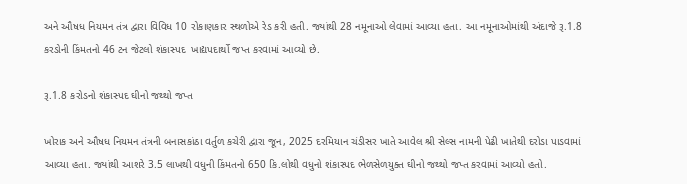અને ઔષધ નિયમન તંત્ર દ્વારા વિવિધ 10 રોકાણકાર સ્થળોએ રેડ કરી હતી. જ્યાંથી 28 નમૂનાઓ લેવામાં આવ્યા હતા. આ નમૂનાઓમાંથી અંદાજે રૂ.1.8 કરડોની કિંમતનો 46 ટન જેટલો શંકાસ્પદ  ખાદ્યપદાર્થો જપ્ત કરવામાં આવ્યો છે.

રૂ.1.8 કરોડનો શંકાસ્પદ ઘીનો જથ્થો જપ્ત

ખોરાક અને ઔષધ નિયમન તંત્રની બનાસકાંઠા વર્તુળ કચેરી દ્વારા જૂન, 2025 દરમિયાન ચંડીસર ખાતે આવેલ શ્રી સેલ્સ નામની પેઢી ખાતેથી દરોડા પાડવામાં આવ્યા હતા. જ્યાંથી આશરે 3.5 લાખથી વધુની કિંમતનો 650 કિ.લોથી વધુનો શંકાસ્પદ ભેળસેળયુક્ત ઘીનો જથ્થો જપ્ત કરવામાં આવ્યો હતો.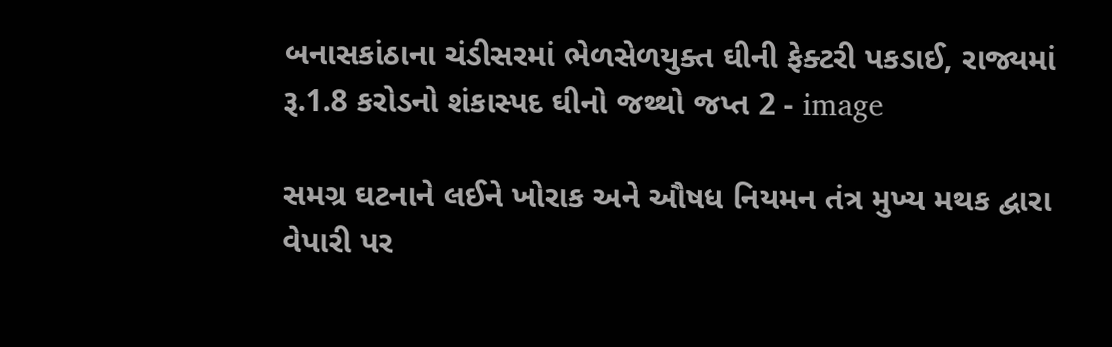બનાસકાંઠાના ચંડીસરમાં ભેળસેળયુક્ત ઘીની ફેક્ટરી પકડાઈ, રાજ્યમાં રૂ.1.8 કરોડનો શંકાસ્પદ ઘીનો જથ્થો જપ્ત 2 - image

સમગ્ર ઘટનાને લઈને ખોરાક અને ઔષધ નિયમન તંત્ર મુખ્ય મથક દ્વારા વેપારી પર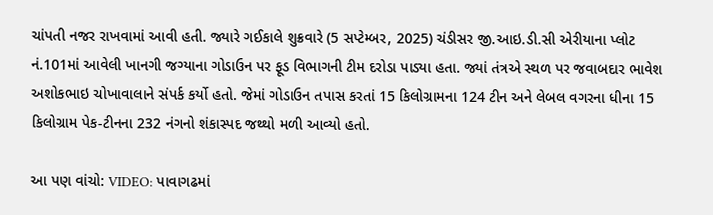ચાંપતી નજર રાખવામાં આવી હતી. જ્યારે ગઈકાલે શુક્રવારે (5 સપ્ટેમ્બર, 2025) ચંડીસર જી.આઇ.ડી.સી એરીયાના પ્લોટ નં.101માં આવેલી ખાનગી જગ્યાના ગોડાઉન પર ફૂડ વિભાગની ટીમ દરોડા પાડ્યા હતા. જ્યાં તંત્રએ સ્થળ પર જવાબદાર ભાવેશ અશોકભાઇ ચોખાવાલાને સંપર્ક કર્યો હતો. જેમાં ગોડાઉન તપાસ કરતાં 15 કિલોગ્રામના 124 ટીન અને લેબલ વગરના ધીના 15 કિલોગ્રામ પેક-ટીનના 232 નંગનો શંકાસ્પદ જથ્થો મળી આવ્યો હતો.

આ પણ વાંચો: VIDEO: પાવાગઢમાં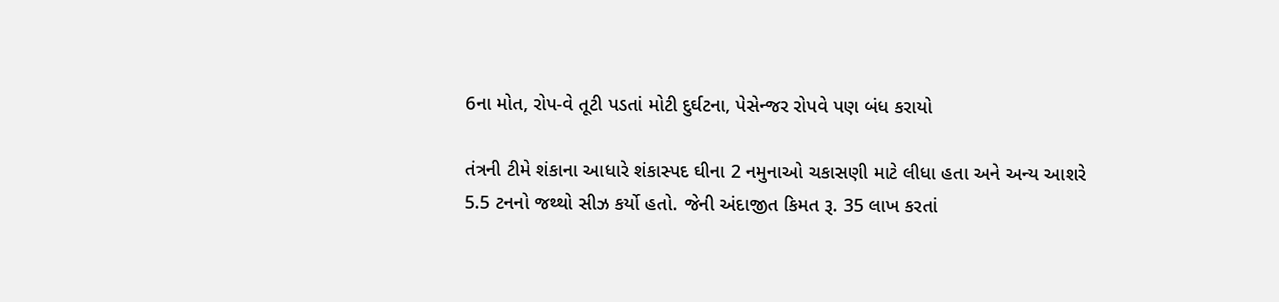6ના મોત, રોપ-વે તૂટી પડતાં મોટી દુર્ઘટના, પેસેન્જર રોપવે પણ બંધ કરાયો

તંત્રની ટીમે શંકાના આધારે શંકાસ્પદ ઘીના 2 નમુનાઓ ચકાસણી માટે લીધા હતા અને અન્ય આશરે 5.5 ટનનો જથ્થો સીઝ કર્યો હતો. જેની અંદાજીત કિમત રૂ. 35 લાખ કરતાં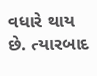વધારે થાય છે. ત્યારબાદ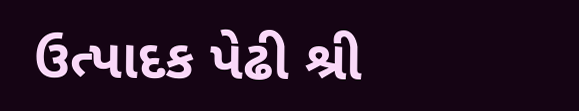ઉત્પાદક પેઢી શ્રી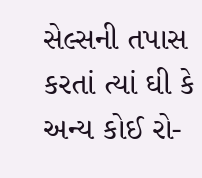સેલ્સની તપાસ કરતાં ત્યાં ઘી કે અન્ય કોઈ રો-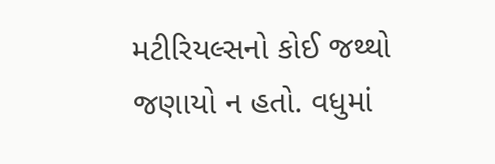મટીરિયલ્સનો કોઈ જથ્થો જણાયો ન હતો. વધુમાં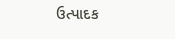ઉત્પાદક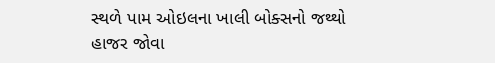સ્થળે પામ ઓઇલના ખાલી બોક્સનો જથ્થો હાજર જોવા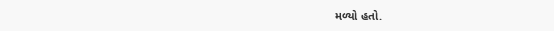મળ્યો હતો.